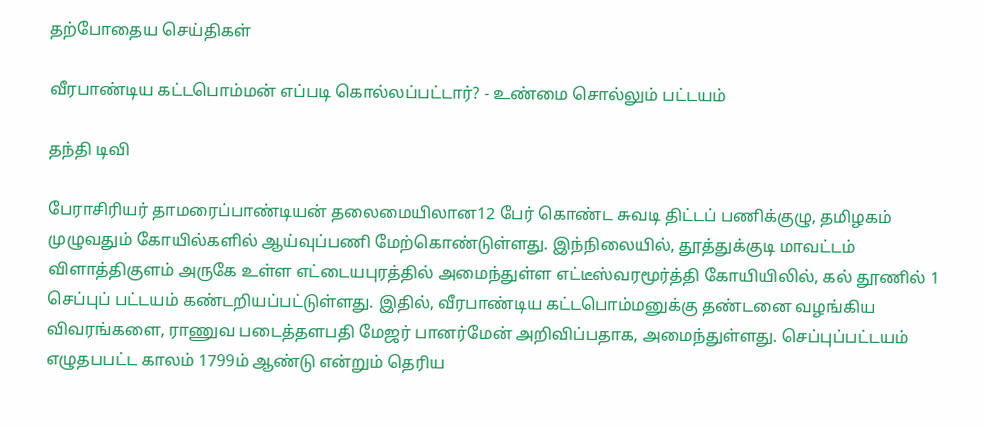தற்போதைய செய்திகள்

வீரபாண்டிய கட்டபொம்மன் எப்படி கொல்லப்பட்டார்? - உண்மை சொல்லும் பட்டயம்

தந்தி டிவி

பேராசிரியர் தாமரைப்பாண்டியன் தலைமையிலான12 பேர் கொண்ட சுவடி திட்டப் பணிக்குழு, தமிழகம் முழுவதும் கோயில்களில் ஆய்வுப்பணி மேற்கொண்டுள்ளது. இந்நிலையில், தூத்துக்குடி மாவட்டம் விளாத்திகுளம் அருகே உள்ள எட்டையபுரத்தில் அமைந்துள்ள எட்டீஸ்வரமூர்த்தி கோயியிலில், கல் தூணில் 1 செப்புப் பட்டயம் கண்டறியப்பட்டுள்ளது. இதில், வீரபாண்டிய கட்டபொம்மனுக்கு தண்டனை வழங்கிய விவரங்களை, ராணுவ படைத்தளபதி மேஜர் பானர்மேன் அறிவிப்பதாக, அமைந்துள்ளது. செப்புப்பட்டயம் எழுதபபட்ட காலம் 1799ம் ஆண்டு என்றும் தெரிய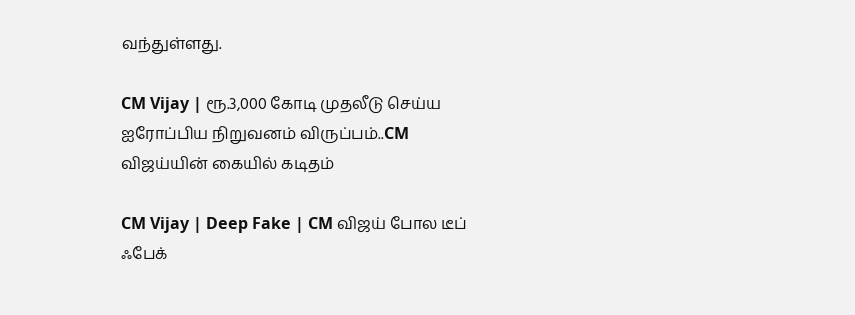வந்துள்ளது.

CM Vijay | ரூ.3,000 கோடி முதலீடு செய்ய ஐரோப்பிய நிறுவனம் விருப்பம்..CM விஜய்யின் கையில் கடிதம்

CM Vijay | Deep Fake | CM விஜய் போல டீப் ஃபேக்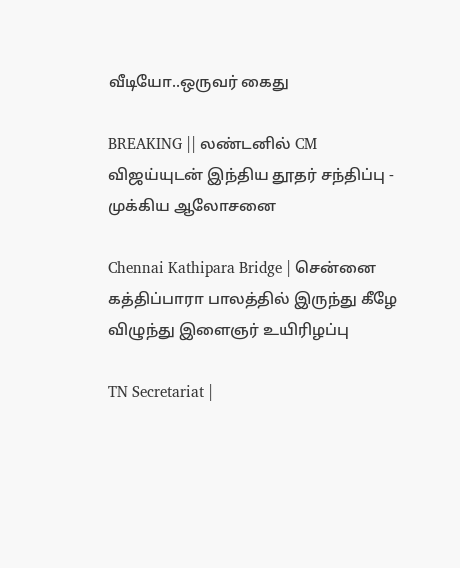வீடியோ..ஒருவர் கைது

BREAKING || லண்டனில் CM விஜய்யுடன் இந்திய தூதர் சந்திப்பு - முக்கிய ஆலோசனை

Chennai Kathipara Bridge | சென்னை கத்திப்பாரா பாலத்தில் இருந்து கீழே விழுந்து இளைஞர் உயிரிழப்பு

TN Secretariat |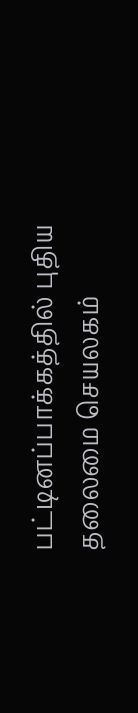பட்டினப்பாக்கத்தில் புதிய தலைமை செயலகம்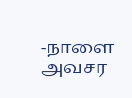-நாளை அவசர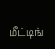மீட்டிங்